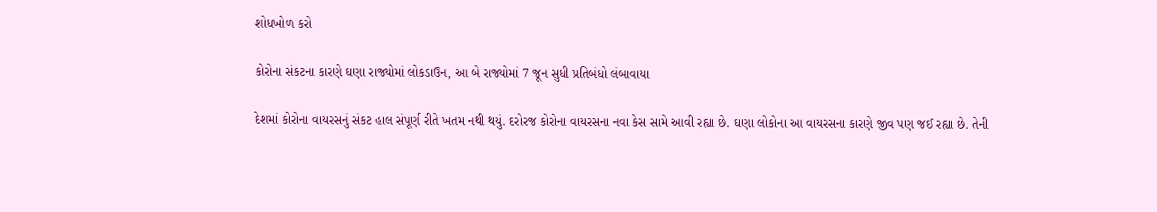શોધખોળ કરો

કોરોના સંકટના કારણે ઘણા રાજ્યોમાં લોકડાઉન, આ બે રાજ્યોમાં 7 જૂન સુધી પ્રતિબંધો લંબાવાયા

દેશમાં કોરોના વાયરસનું સંકટ હાલ સંપૂર્ણ રીતે ખતમ નથી થયું. દરોરજ કોરોના વાયરસના નવા કેસ સામે આવી રહ્યા છે. ઘણા લોકોના આ વાયરસના કારણે જીવ પણ જઈ રહ્યા છે. તેની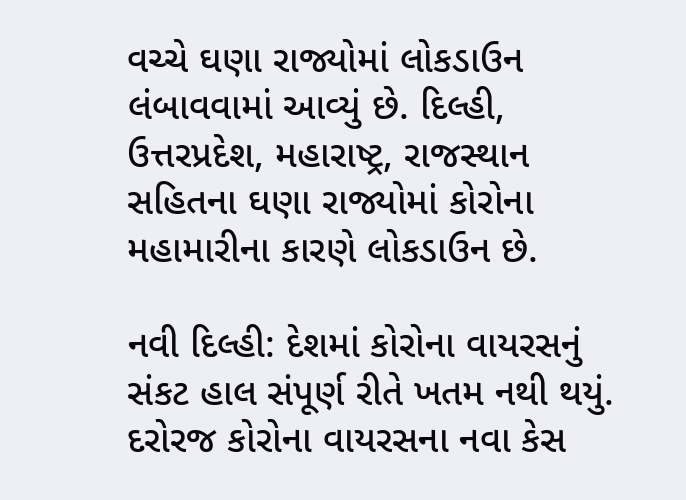વચ્ચે ઘણા રાજ્યોમાં લોકડાઉન લંબાવવામાં આવ્યું છે. દિલ્હી, ઉત્તરપ્રદેશ, મહારાષ્ટ્ર, રાજસ્થાન સહિતના ઘણા રાજ્યોમાં કોરોના મહામારીના કારણે લોકડાઉન છે.

નવી દિલ્હી: દેશમાં કોરોના વાયરસનું સંકટ હાલ સંપૂર્ણ રીતે ખતમ નથી થયું. દરોરજ કોરોના વાયરસના નવા કેસ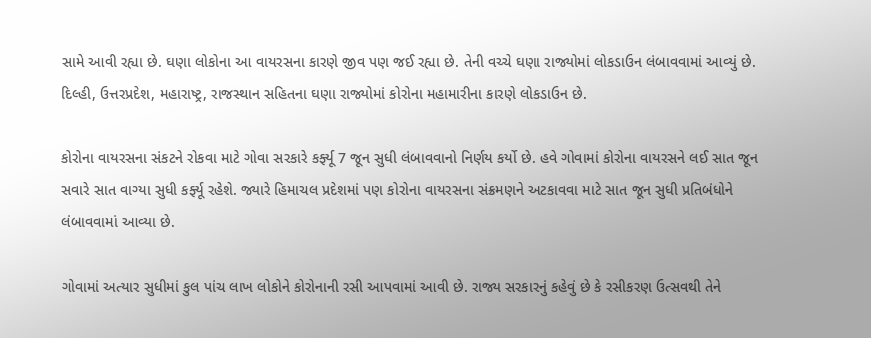સામે આવી રહ્યા છે. ઘણા લોકોના આ વાયરસના કારણે જીવ પણ જઈ રહ્યા છે. તેની વચ્ચે ઘણા રાજ્યોમાં લોકડાઉન લંબાવવામાં આવ્યું છે. દિલ્હી, ઉત્તરપ્રદેશ, મહારાષ્ટ્ર, રાજસ્થાન સહિતના ઘણા રાજ્યોમાં કોરોના મહામારીના કારણે લોકડાઉન છે.

કોરોના વાયરસના સંકટને રોકવા માટે ગોવા સરકારે કર્ફ્યૂ 7 જૂન સુધી લંબાવવાનો નિર્ણય કર્યો છે. હવે ગોવામાં કોરોના વાયરસને લઈ સાત જૂન સવારે સાત વાગ્યા સુધી કર્ફ્યૂ રહેશે. જ્યારે હિમાચલ પ્રદેશમાં પણ કોરોના વાયરસના સંક્રમણને અટકાવવા માટે સાત જૂન સુધી પ્રતિબંધોને લંબાવવામાં આવ્યા છે.

ગોવામાં અત્યાર સુધીમાં કુલ પાંચ લાખ લોકોને કોરોનાની રસી આપવામાં આવી છે. રાજ્ય સરકારનું કહેવું છે કે રસીકરણ ઉત્સવથી તેને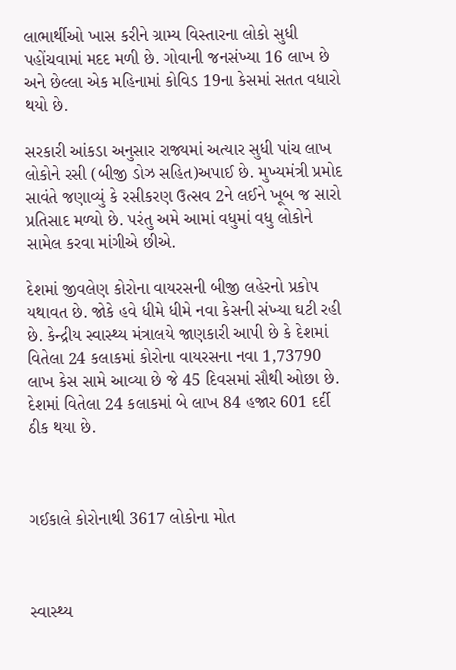લાભાર્થીઓ ખાસ કરીને ગ્રામ્ય વિસ્તારના લોકો સુધી પહોંચવામાં મદદ મળી છે. ગોવાની જનસંખ્યા 16 લાખ છે અને છેલ્લા એક મહિનામાં કોવિડ 19ના કેસમાં સતત વધારો થયો છે.

સરકારી આંકડા અનુસાર રાજ્યમાં અત્યાર સુધી પાંચ લાખ લોકોને રસી (બીજી ડોઝ સહિત)અપાઈ છે. મુખ્યમંત્રી પ્રમોદ સાવંતે જણાવ્યું કે રસીકરણ ઉત્સવ 2ને લઈને ખૂબ જ સારો પ્રતિસાદ મળ્યો છે. પરંતુ અમે આમાં વધુમાં વધુ લોકોને સામેલ કરવા માંગીએ છીએ.

દેશમાં જીવલેણ કોરોના વાયરસની બીજી લહેરનો પ્રકોપ યથાવત છે. જોકે હવે ધીમે ધીમે નવા કેસની સંખ્યા ઘટી રહી છે. કેન્દ્રીય સ્વાસ્થ્ય મંત્રાલયે જાણકારી આપી છે કે દેશમાં વિતેલા 24 કલાકમાં કોરોના વાયરસના નવા 1,73790 લાખ કેસ સામે આવ્યા છે જે 45 દિવસમાં સૌથી ઓછા છે. દેશમાં વિતેલા 24 કલાકમાં બે લાખ 84 હજાર 601 દર્દી ઠીક થયા છે.



ગઈકાલે કોરોનાથી 3617 લોકોના મોત



સ્વાસ્થ્ય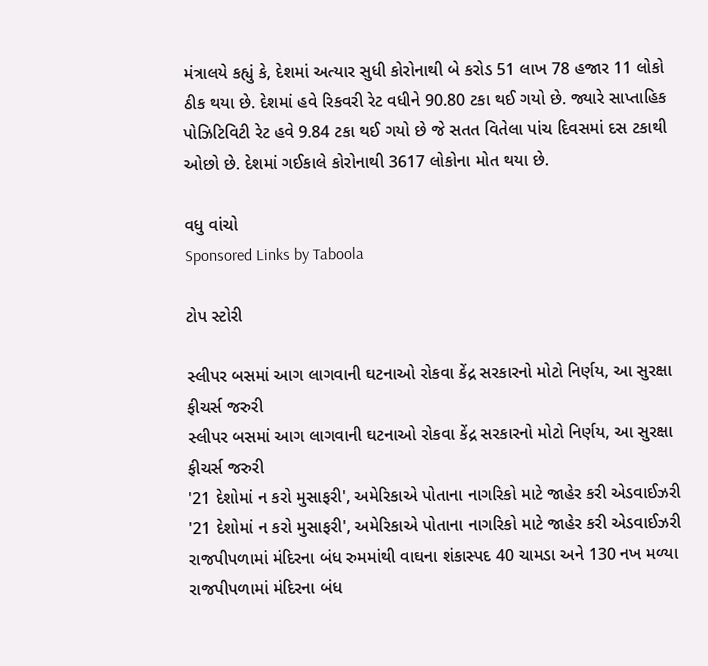મંત્રાલયે કહ્યું કે, દેશમાં અત્યાર સુધી કોરોનાથી બે કરોડ 51 લાખ 78 હજાર 11 લોકો ઠીક થયા છે. દેશમાં હવે રિકવરી રેટ વધીને 90.80 ટકા થઈ ગયો છે. જ્યારે સાપ્તાહિક પોઝિટિવિટી રેટ હવે 9.84 ટકા થઈ ગયો છે જે સતત વિતેલા પાંચ દિવસમાં દસ ટકાથી ઓછો છે. દેશમાં ગઈકાલે કોરોનાથી 3617 લોકોના મોત થયા છે.

વધુ વાંચો
Sponsored Links by Taboola

ટોપ સ્ટોરી

સ્લીપર બસમાં આગ લાગવાની ઘટનાઓ રોકવા કેંદ્ર સરકારનો મોટો નિર્ણય, આ સુરક્ષા ફીચર્સ જરુરી
સ્લીપર બસમાં આગ લાગવાની ઘટનાઓ રોકવા કેંદ્ર સરકારનો મોટો નિર્ણય, આ સુરક્ષા ફીચર્સ જરુરી
'21 દેશોમાં ન કરો મુસાફરી', અમેરિકાએ પોતાના નાગરિકો માટે જાહેર કરી એડવાઈઝરી
'21 દેશોમાં ન કરો મુસાફરી', અમેરિકાએ પોતાના નાગરિકો માટે જાહેર કરી એડવાઈઝરી
રાજપીપળામાં મંદિરના બંધ રુમમાંથી વાઘના શંકાસ્પદ 40 ચામડા અને 130 નખ મળ્યા
રાજપીપળામાં મંદિરના બંધ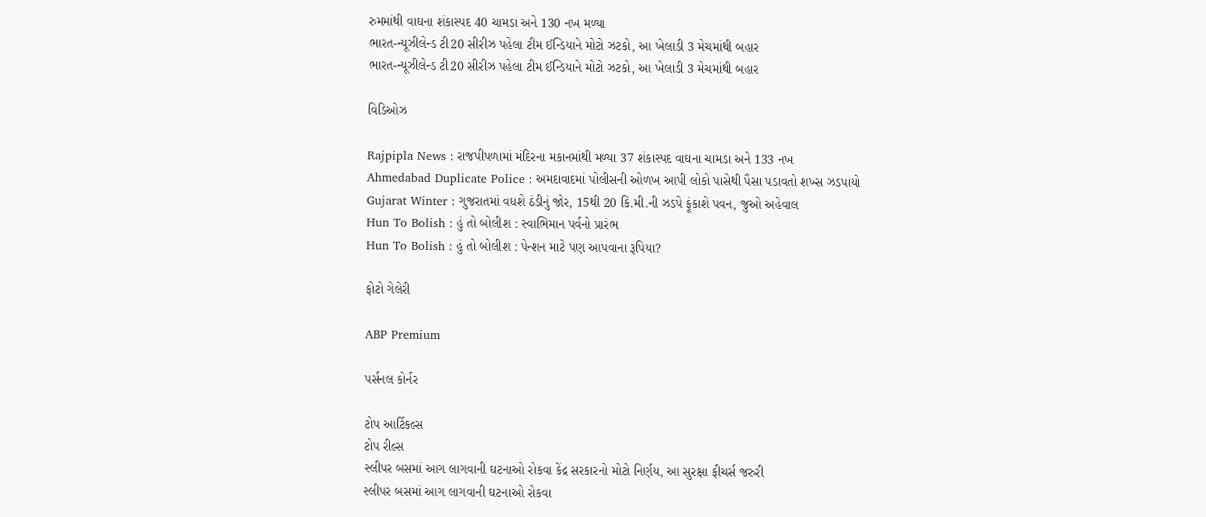રુમમાંથી વાઘના શંકાસ્પદ 40 ચામડા અને 130 નખ મળ્યા
ભારત-ન્યૂઝીલેન્ડ ટી20 સીરીઝ પહેલા ટીમ ઈન્ડિયાને મોટો ઝટકો, આ ખેલાડી 3 મેચમાંથી બહાર
ભારત-ન્યૂઝીલેન્ડ ટી20 સીરીઝ પહેલા ટીમ ઈન્ડિયાને મોટો ઝટકો, આ ખેલાડી 3 મેચમાંથી બહાર

વિડિઓઝ

Rajpipla News : રાજપીપળામાં મંદિરના મકાનમાંથી મળ્યા 37 શંકાસ્પદ વાઘના ચામડા અને 133 નખ
Ahmedabad Duplicate Police : અમદાવાદમાં પોલીસની ઓળખ આપી લોકો પાસેથી પૈસા પડાવતો શખ્સ ઝડપાયો
Gujarat Winter : ગુજરાતમાં વધશે ઠંડીનું જોર, 15થી 20 કિ.મી.ની ઝડપે ફૂંકાશે પવન, જુઓ અહેવાલ
Hun To Bolish : હું તો બોલીશ : સ્વાભિમાન પર્વનો પ્રારંભ
Hun To Bolish : હું તો બોલીશ : પેન્શન માટે પણ આપવાના રૂપિયા?

ફોટો ગેલેરી

ABP Premium

પર્સનલ કોર્નર

ટોપ આર્ટિકલ્સ
ટોપ રીલ્સ
સ્લીપર બસમાં આગ લાગવાની ઘટનાઓ રોકવા કેંદ્ર સરકારનો મોટો નિર્ણય, આ સુરક્ષા ફીચર્સ જરુરી
સ્લીપર બસમાં આગ લાગવાની ઘટનાઓ રોકવા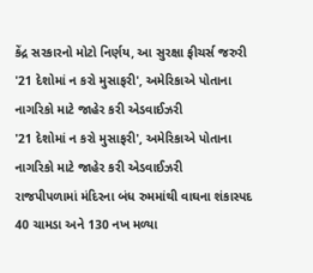કેંદ્ર સરકારનો મોટો નિર્ણય, આ સુરક્ષા ફીચર્સ જરુરી
'21 દેશોમાં ન કરો મુસાફરી', અમેરિકાએ પોતાના નાગરિકો માટે જાહેર કરી એડવાઈઝરી
'21 દેશોમાં ન કરો મુસાફરી', અમેરિકાએ પોતાના નાગરિકો માટે જાહેર કરી એડવાઈઝરી
રાજપીપળામાં મંદિરના બંધ રુમમાંથી વાઘના શંકાસ્પદ 40 ચામડા અને 130 નખ મળ્યા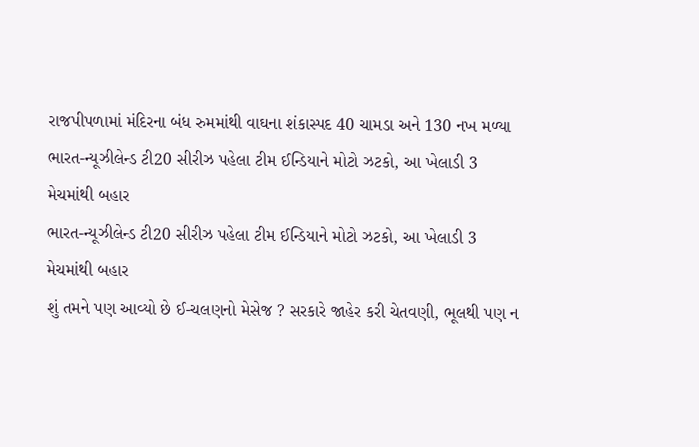રાજપીપળામાં મંદિરના બંધ રુમમાંથી વાઘના શંકાસ્પદ 40 ચામડા અને 130 નખ મળ્યા
ભારત-ન્યૂઝીલેન્ડ ટી20 સીરીઝ પહેલા ટીમ ઈન્ડિયાને મોટો ઝટકો, આ ખેલાડી 3 મેચમાંથી બહાર
ભારત-ન્યૂઝીલેન્ડ ટી20 સીરીઝ પહેલા ટીમ ઈન્ડિયાને મોટો ઝટકો, આ ખેલાડી 3 મેચમાંથી બહાર
શું તમને પણ આવ્યો છે ઈ-ચલણનો મેસેજ ? સરકારે જાહેર કરી ચેતવણી, ભૂલથી પણ ન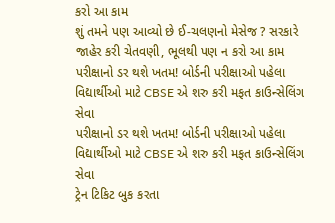કરો આ કામ
શું તમને પણ આવ્યો છે ઈ-ચલણનો મેસેજ ? સરકારે જાહેર કરી ચેતવણી, ભૂલથી પણ ન કરો આ કામ
પરીક્ષાનો ડર થશે ખતમ! બોર્ડની પરીક્ષાઓ પહેલા વિદ્યાર્થીઓ માટે CBSE એ શરુ કરી મફત કાઉન્સેલિંગ સેવા
પરીક્ષાનો ડર થશે ખતમ! બોર્ડની પરીક્ષાઓ પહેલા વિદ્યાર્થીઓ માટે CBSE એ શરુ કરી મફત કાઉન્સેલિંગ સેવા
ટ્રેન ટિકિટ બુક કરતા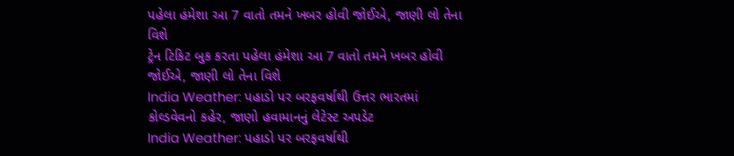પહેલા હંમેશા આ 7 વાતો તમને ખબર હોવી જોઈએ, જાણી લો તેના વિશે
ટ્રેન ટિકિટ બુક કરતા પહેલા હંમેશા આ 7 વાતો તમને ખબર હોવી જોઈએ, જાણી લો તેના વિશે
India Weather: પહાડો પર બરફવર્ષાથી ઉત્તર ભારતમાં કોલ્ડવેવનો કહેર, જાણો હવામાનનું લેટેસ્ટ અપડેટ
India Weather: પહાડો પર બરફવર્ષાથી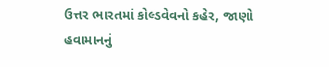ઉત્તર ભારતમાં કોલ્ડવેવનો કહેર, જાણો હવામાનનું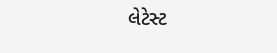લેટેસ્ટ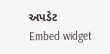અપડેટ
Embed widget